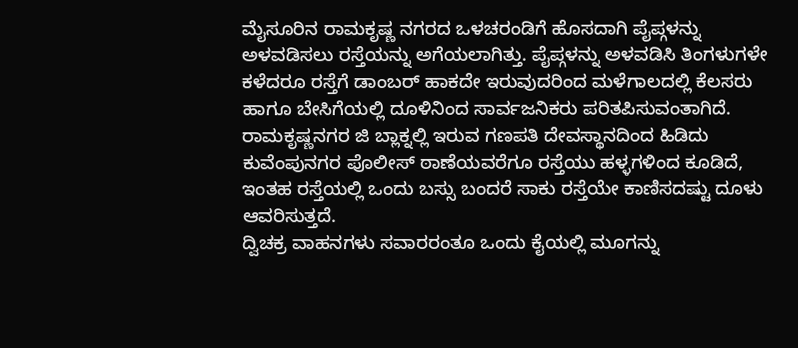ಮೈಸೂರಿನ ರಾಮಕೃಷ್ಣ ನಗರದ ಒಳಚರಂಡಿಗೆ ಹೊಸದಾಗಿ ಪೈಪ್ಗಳನ್ನು ಅಳವಡಿಸಲು ರಸ್ತೆಯನ್ನು ಅಗೆಯಲಾಗಿತ್ತು. ಪೈಪ್ಗಳನ್ನು ಅಳವಡಿಸಿ ತಿಂಗಳುಗಳೇ ಕಳೆದರೂ ರಸ್ತೆಗೆ ಡಾಂಬರ್ ಹಾಕದೇ ಇರುವುದರಿಂದ ಮಳೆಗಾಲದಲ್ಲಿ ಕೆಲಸರು ಹಾಗೂ ಬೇಸಿಗೆಯಲ್ಲಿ ದೂಳಿನಿಂದ ಸಾರ್ವಜನಿಕರು ಪರಿತಪಿಸುವಂತಾಗಿದೆ.
ರಾಮಕೃಷ್ಣನಗರ ಜಿ ಬ್ಲಾಕ್ನಲ್ಲಿ ಇರುವ ಗಣಪತಿ ದೇವಸ್ಥಾನದಿಂದ ಹಿಡಿದು ಕುವೆಂಪುನಗರ ಪೊಲೀಸ್ ಠಾಣೆಯವರೆಗೂ ರಸ್ತೆಯು ಹಳ್ಳಗಳಿಂದ ಕೂಡಿದೆ, ಇಂತಹ ರಸ್ತೆಯಲ್ಲಿ ಒಂದು ಬಸ್ಸು ಬಂದರೆ ಸಾಕು ರಸ್ತೆಯೇ ಕಾಣಿಸದಷ್ಟು ದೂಳು ಆವರಿಸುತ್ತದೆ.
ದ್ವಿಚಕ್ರ ವಾಹನಗಳು ಸವಾರರಂತೂ ಒಂದು ಕೈಯಲ್ಲಿ ಮೂಗನ್ನು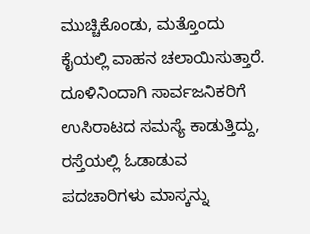ಮುಚ್ಚಿಕೊಂಡು, ಮತ್ತೊಂದು ಕೈಯಲ್ಲಿ ವಾಹನ ಚಲಾಯಿಸುತ್ತಾರೆ. ದೂಳಿನಿಂದಾಗಿ ಸಾರ್ವಜನಿಕರಿಗೆ ಉಸಿರಾಟದ ಸಮಸ್ಯೆ ಕಾಡುತ್ತಿದ್ದು, ರಸ್ತೆಯಲ್ಲಿ ಓಡಾಡುವ ಪದಚಾರಿಗಳು ಮಾಸ್ಕನ್ನು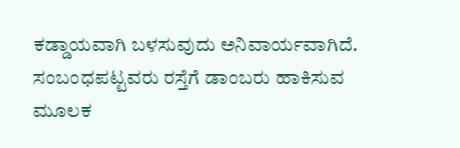ಕಡ್ಡಾಯವಾಗಿ ಬಳಸುವುದು ಅನಿವಾರ್ಯವಾಗಿದೆ. ಸಂಬಂಧಪಟ್ಟವರು ರಸ್ತೆಗೆ ಡಾಂಬರು ಹಾಕಿಸುವ ಮೂಲಕ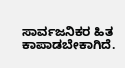ಸಾರ್ವಜನಿಕರ ಹಿತ ಕಾಪಾಡಬೇಕಾಗಿದೆ.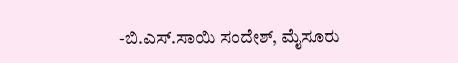-ಬಿ.ಎಸ್.ಸಾಯಿ ಸಂದೇಶ್, ಮೈಸೂರು